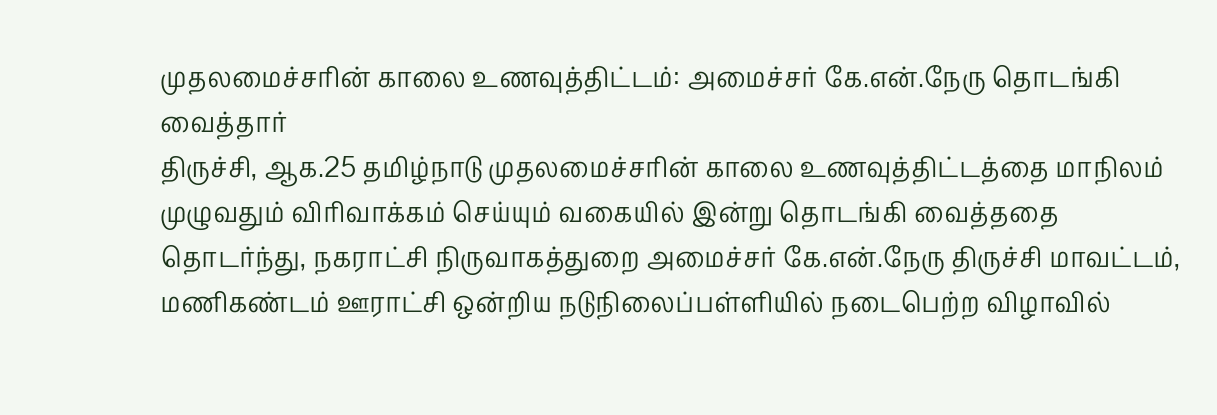முதலமைச்சரின் காலை உணவுத்திட்டம்: அமைச்சர் கே.என்.நேரு தொடங்கி வைத்தார்
திருச்சி, ஆக.25 தமிழ்நாடு முதலமைச்சரின் காலை உணவுத்திட்டத்தை மாநிலம் முழுவதும் விரிவாக்கம் செய்யும் வகையில் இன்று தொடங்கி வைத்ததை தொடர்ந்து, நகராட்சி நிருவாகத்துறை அமைச்சர் கே.என்.நேரு திருச்சி மாவட்டம், மணிகண்டம் ஊராட்சி ஒன்றிய நடுநிலைப்பள்ளியில் நடைபெற்ற விழாவில்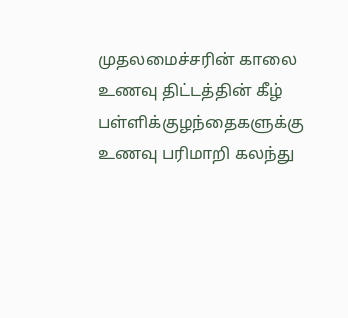முதலமைச்சரின் காலை உணவு திட்டத்தின் கீழ் பள்ளிக்குழந்தைகளுக்கு உணவு பரிமாறி கலந்து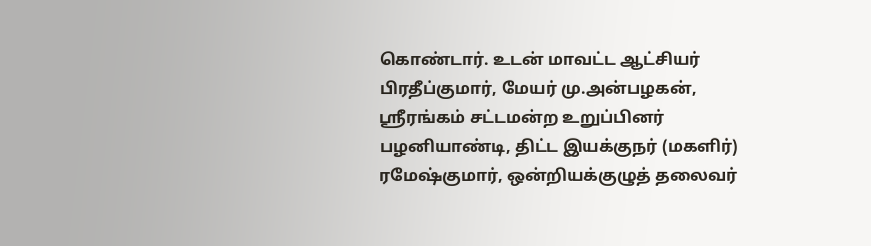கொண்டார். உடன் மாவட்ட ஆட்சியர் பிரதீப்குமார், மேயர் மு.அன்பழகன், ஸ்ரீரங்கம் சட்டமன்ற உறுப்பினர் பழனியாண்டி, திட்ட இயக்குநர் (மகளிர்) ரமேஷ்குமார், ஒன்றியக்குழுத் தலைவர்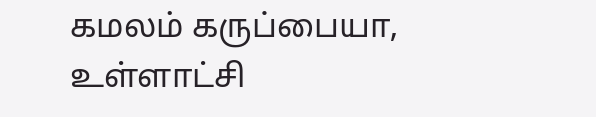கமலம் கருப்பையா, உள்ளாட்சி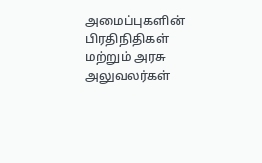அமைப்புகளின் பிரதிநிதிகள் மற்றும் அரசு அலுவலர்கள்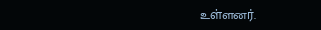உள்ளனர்.